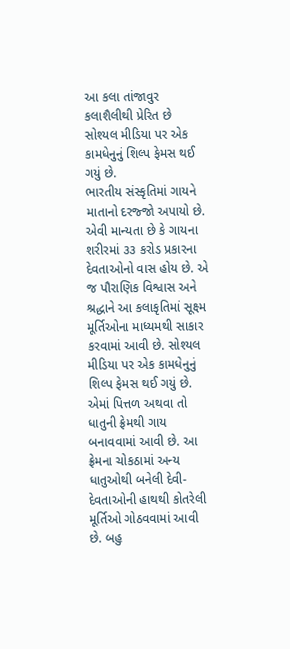આ કલા તાંજાવુર કલાશૈલીથી પ્રેરિત છે
સોશ્યલ મીડિયા પર એક કામધેનુનું શિલ્પ ફેમસ થઈ ગયું છે.
ભારતીય સંસ્કૃતિમાં ગાયને માતાનો દરજ્જો અપાયો છે. એવી માન્યતા છે કે ગાયના શરીરમાં ૩૩ કરોડ પ્રકારના દેવતાઓનો વાસ હોય છે. એ જ પૌરાણિક વિશ્વાસ અને શ્રદ્ધાને આ કલાકૃતિમાં સૂક્ષ્મ મૂર્તિઓના માધ્યમથી સાકાર કરવામાં આવી છે. સોશ્યલ મીડિયા પર એક કામધેનુનું શિલ્પ ફેમસ થઈ ગયું છે. એમાં પિત્તળ અથવા તો ધાતુની ફ્રેમથી ગાય બનાવવામાં આવી છે. આ ફ્રેમના ચોકઠામાં અન્ય ધાતુઓથી બનેલી દેવી-દેવતાઓની હાથથી કોતરેલી મૂર્તિઓ ગોઠવવામાં આવી છે. બહુ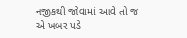નજીકથી જોવામાં આવે તો જ એ ખબર પડે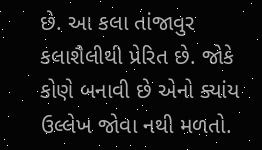છે. આ કલા તાંજાવુર કલાશૈલીથી પ્રેરિત છે. જોકે કોણે બનાવી છે એનો ક્યાંય ઉલ્લેખ જોવા નથી મળતો.